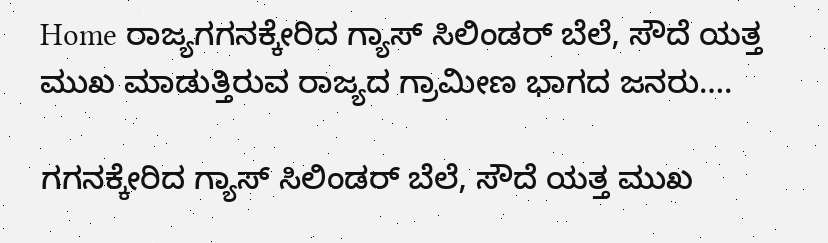Home ರಾಜ್ಯಗಗನಕ್ಕೇರಿದ ಗ್ಯಾಸ್ ಸಿಲಿಂಡರ್ ಬೆಲೆ, ಸೌದೆ ಯತ್ತ ಮುಖ ಮಾಡುತ್ತಿರುವ ರಾಜ್ಯದ ಗ್ರಾಮೀಣ ಭಾಗದ ಜನರು….

ಗಗನಕ್ಕೇರಿದ ಗ್ಯಾಸ್ ಸಿಲಿಂಡರ್ ಬೆಲೆ, ಸೌದೆ ಯತ್ತ ಮುಖ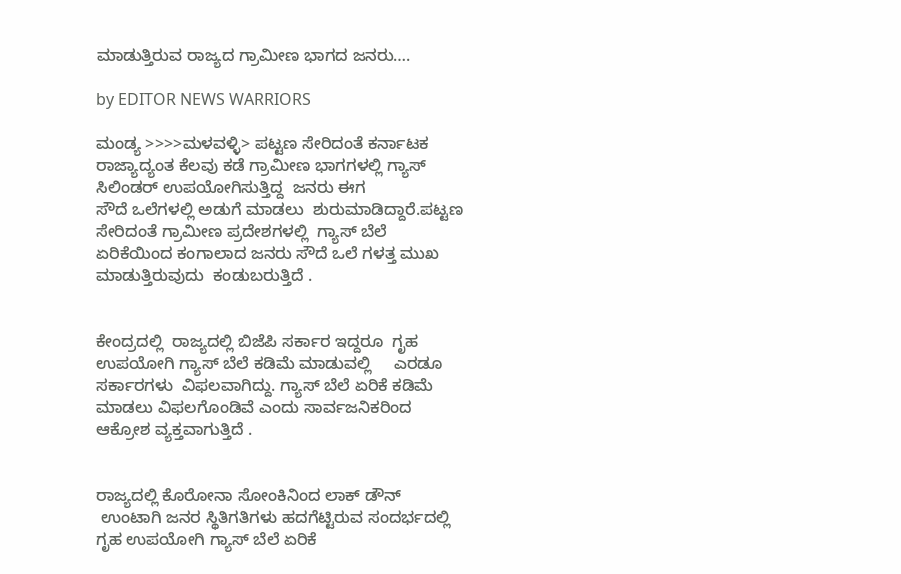ಮಾಡುತ್ತಿರುವ ರಾಜ್ಯದ ಗ್ರಾಮೀಣ ಭಾಗದ ಜನರು….

by EDITOR NEWS WARRIORS

ಮಂಡ್ಯ >>>>ಮಳವಳ್ಳಿ> ಪಟ್ಟಣ ಸೇರಿದಂತೆ ಕರ್ನಾಟಕ ರಾಜ್ಯಾದ್ಯಂತ ಕೆಲವು ಕಡೆ ಗ್ರಾಮೀಣ ಭಾಗಗಳಲ್ಲಿ ಗ್ಯಾಸ್ ಸಿಲಿಂಡರ್ ಉಪಯೋಗಿಸುತ್ತಿದ್ದ  ಜನರು ಈಗ
ಸೌದೆ ಒಲೆಗಳಲ್ಲಿ ಅಡುಗೆ ಮಾಡಲು  ಶುರುಮಾಡಿದ್ದಾರೆ.ಪಟ್ಟಣ ಸೇರಿದಂತೆ ಗ್ರಾಮೀಣ ಪ್ರದೇಶಗಳಲ್ಲಿ  ಗ್ಯಾಸ್ ಬೆಲೆ ಏರಿಕೆಯಿಂದ ಕಂಗಾಲಾದ ಜನರು ಸೌದೆ ಒಲೆ ಗಳತ್ತ ಮುಖ ಮಾಡುತ್ತಿರುವುದು  ಕಂಡುಬರುತ್ತಿದೆ .


ಕೇಂದ್ರದಲ್ಲಿ  ರಾಜ್ಯದಲ್ಲಿ ಬಿಜೆಪಿ ಸರ್ಕಾರ ಇದ್ದರೂ  ಗೃಹ ಉಪಯೋಗಿ ಗ್ಯಾಸ್ ಬೆಲೆ ಕಡಿಮೆ ಮಾಡುವಲ್ಲಿ     ಎರಡೂ ಸರ್ಕಾರಗಳು  ವಿಫಲವಾಗಿದ್ದು. ಗ್ಯಾಸ್ ಬೆಲೆ ಏರಿಕೆ ಕಡಿಮೆ ಮಾಡಲು ವಿಫಲಗೊಂಡಿವೆ ಎಂದು ಸಾರ್ವಜನಿಕರಿಂದ ಆಕ್ರೋಶ ವ್ಯಕ್ತವಾಗುತ್ತಿದೆ .


ರಾಜ್ಯದಲ್ಲಿ ಕೊರೋನಾ ಸೋಂಕಿನಿಂದ ಲಾಕ್ ಡೌನ್
 ಉಂಟಾಗಿ ಜನರ ಸ್ಥಿತಿಗತಿಗಳು ಹದಗೆಟ್ಟಿರುವ ಸಂದರ್ಭದಲ್ಲಿ ಗೃಹ ಉಪಯೋಗಿ ಗ್ಯಾಸ್ ಬೆಲೆ ಏರಿಕೆ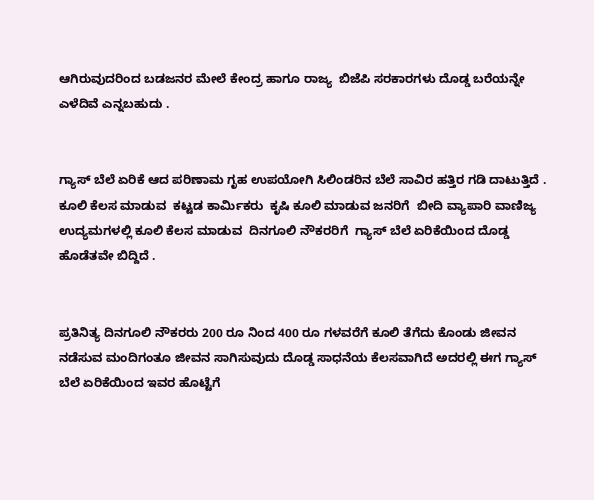ಆಗಿರುವುದರಿಂದ ಬಡಜನರ ಮೇಲೆ ಕೇಂದ್ರ ಹಾಗೂ ರಾಜ್ಯ  ಬಿಜೆಪಿ ಸರಕಾರಗಳು ದೊಡ್ಡ ಬರೆಯನ್ನೇ ಎಳೆದಿವೆ ಎನ್ನಬಹುದು .


ಗ್ಯಾಸ್ ಬೆಲೆ ಏರಿಕೆ ಆದ ಪರಿಣಾಮ ಗೃಹ ಉಪಯೋಗಿ ಸಿಲಿಂಡರಿನ ಬೆಲೆ ಸಾವಿರ ಹತ್ತಿರ ಗಡಿ ದಾಟುತ್ತಿದೆ .
ಕೂಲಿ ಕೆಲಸ ಮಾಡುವ  ಕಟ್ಟಡ ಕಾರ್ಮಿಕರು  ಕೃಷಿ ಕೂಲಿ ಮಾಡುವ ಜನರಿಗೆ  ಬೀದಿ ವ್ಯಾಪಾರಿ ವಾಣಿಜ್ಯ ಉದ್ಯಮಗಳಲ್ಲಿ ಕೂಲಿ ಕೆಲಸ ಮಾಡುವ  ದಿನಗೂಲಿ ನೌಕರರಿಗೆ  ಗ್ಯಾಸ್ ಬೆಲೆ ಏರಿಕೆಯಿಂದ ದೊಡ್ಡ ಹೊಡೆತವೇ ಬಿದ್ದಿದೆ .


ಪ್ರತಿನಿತ್ಯ ದಿನಗೂಲಿ ನೌಕರರು 200 ರೂ ನಿಂದ 400 ರೂ ಗಳವರೆಗೆ ಕೂಲಿ ತೆಗೆದು ಕೊಂಡು ಜೀವನ ನಡೆಸುವ ಮಂದಿಗಂತೂ ಜೀವನ ಸಾಗಿಸುವುದು ದೊಡ್ಡ ಸಾಧನೆಯ ಕೆಲಸವಾಗಿದೆ ಅದರಲ್ಲಿ ಈಗ ಗ್ಯಾಸ್ ಬೆಲೆ ಏರಿಕೆಯಿಂದ ಇವರ ಹೊಟ್ಟೆಗೆ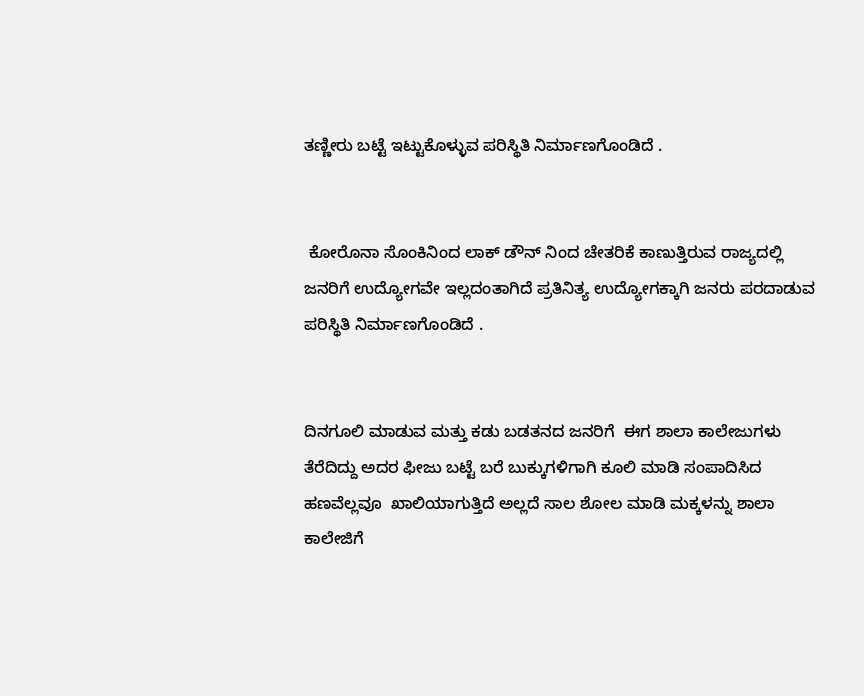ತಣ್ಣೀರು ಬಟ್ಟೆ ಇಟ್ಟುಕೊಳ್ಳುವ ಪರಿಸ್ಥಿತಿ ನಿರ್ಮಾಣಗೊಂಡಿದೆ .


 ಕೋರೊನಾ ಸೊಂಕಿನಿಂದ ಲಾಕ್ ಡೌನ್ ನಿಂದ ಚೇತರಿಕೆ ಕಾಣುತ್ತಿರುವ ರಾಜ್ಯದಲ್ಲಿ ಜನರಿಗೆ ಉದ್ಯೋಗವೇ ಇಲ್ಲದಂತಾಗಿದೆ ಪ್ರತಿನಿತ್ಯ ಉದ್ಯೋಗಕ್ಕಾಗಿ ಜನರು ಪರದಾಡುವ ಪರಿಸ್ಥಿತಿ ನಿರ್ಮಾಣಗೊಂಡಿದೆ .


ದಿನಗೂಲಿ ಮಾಡುವ ಮತ್ತು ಕಡು ಬಡತನದ ಜನರಿಗೆ  ಈಗ ಶಾಲಾ ಕಾಲೇಜುಗಳು ತೆರೆದಿದ್ದು ಅದರ ಫೀಜು ಬಟ್ಟೆ ಬರೆ ಬುಕ್ಕುಗಳಿಗಾಗಿ ಕೂಲಿ ಮಾಡಿ ಸಂಪಾದಿಸಿದ ಹಣವೆಲ್ಲವೂ  ಖಾಲಿಯಾಗುತ್ತಿದೆ ಅಲ್ಲದೆ ಸಾಲ ಶೋಲ ಮಾಡಿ ಮಕ್ಕಳನ್ನು ಶಾಲಾ ಕಾಲೇಜಿಗೆ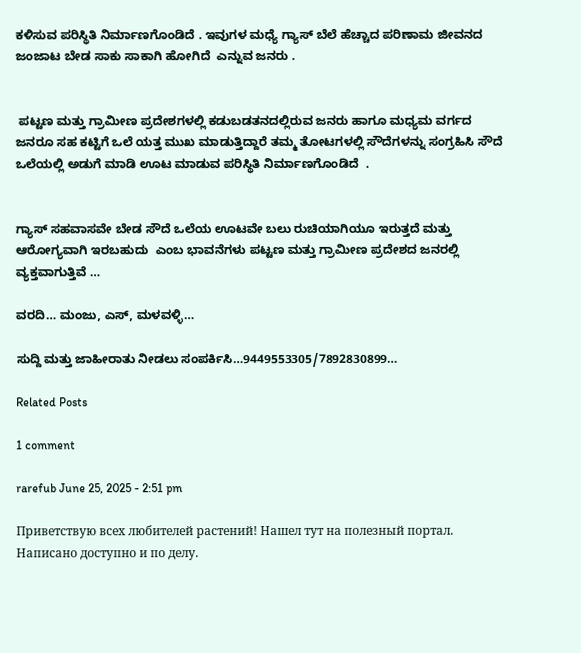ಕಳಿಸುವ ಪರಿಸ್ಥಿತಿ ನಿರ್ಮಾಣಗೊಂಡಿದೆ . ಇವುಗಳ ಮಧ್ಯೆ ಗ್ಯಾಸ್ ಬೆಲೆ ಹೆಚ್ಚಾದ ಪರಿಣಾಮ ಜೀವನದ ಜಂಜಾಟ ಬೇಡ ಸಾಕು ಸಾಕಾಗಿ ಹೋಗಿದೆ  ಎನ್ನುವ ಜನರು .


 ಪಟ್ಟಣ ಮತ್ತು ಗ್ರಾಮೀಣ ಪ್ರದೇಶಗಳಲ್ಲಿ ಕಡುಬಡತನದಲ್ಲಿರುವ ಜನರು ಹಾಗೂ ಮಧ್ಯಮ ವರ್ಗದ ಜನರೂ ಸಹ ಕಟ್ಟಿಗೆ ಒಲೆ ಯತ್ತ ಮುಖ ಮಾಡುತ್ತಿದ್ದಾರೆ ತಮ್ಮ ತೋಟಗಳಲ್ಲಿ ಸೌದೆಗಳನ್ನು ಸಂಗ್ರಹಿಸಿ ಸೌದೆ ಒಲೆಯಲ್ಲಿ ಅಡುಗೆ ಮಾಡಿ ಊಟ ಮಾಡುವ ಪರಿಸ್ಥಿತಿ ನಿರ್ಮಾಣಗೊಂಡಿದೆ  .


ಗ್ಯಾಸ್ ಸಹವಾಸವೇ ಬೇಡ ಸೌದೆ ಒಲೆಯ ಊಟವೇ ಬಲು ರುಚಿಯಾಗಿಯೂ ಇರುತ್ತದೆ ಮತ್ತು ಆರೋಗ್ಯವಾಗಿ ಇರಬಹುದು  ಎಂಬ ಭಾವನೆಗಳು ಪಟ್ಟಣ ಮತ್ತು ಗ್ರಾಮೀಣ ಪ್ರದೇಶದ ಜನರಲ್ಲಿ ವ್ಯಕ್ತವಾಗುತ್ತಿವೆ …

ವರದಿ… ಮಂಜು, ಎಸ್, ಮಳವಳ್ಳಿ…

ಸುದ್ದಿ ಮತ್ತು ಜಾಹೀರಾತು ನೀಡಲು ಸಂಪರ್ಕಿಸಿ…9449553305/7892830899…

Related Posts

1 comment

rarefub June 25, 2025 - 2:51 pm

Приветствую всех любителей растений! Нашел тут на полезный портал. Написано доступно и по делу.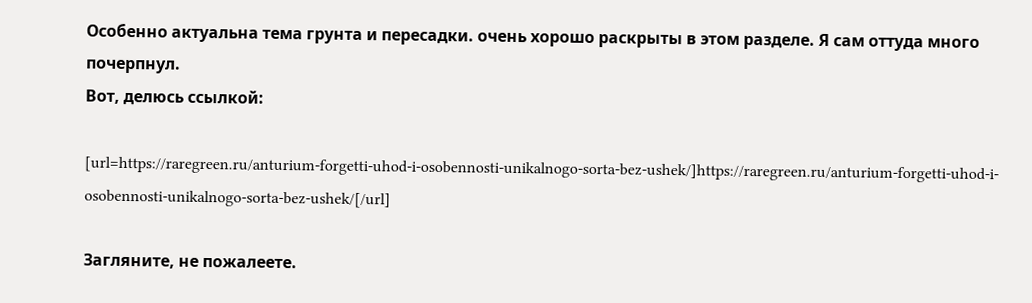Особенно актуальна тема грунта и пересадки. очень хорошо раскрыты в этом разделе. Я сам оттуда много почерпнул.
Вот, делюсь ссылкой:

[url=https://raregreen.ru/anturium-forgetti-uhod-i-osobennosti-unikalnogo-sorta-bez-ushek/]https://raregreen.ru/anturium-forgetti-uhod-i-osobennosti-unikalnogo-sorta-bez-ushek/[/url]

Загляните, не пожалеете.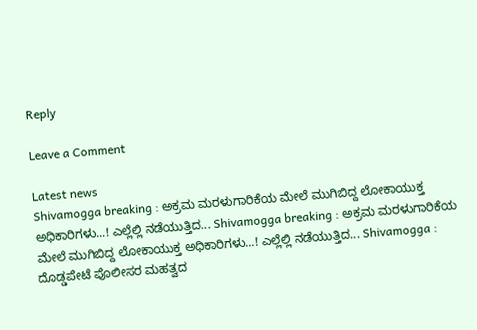Reply

Leave a Comment

Latest news
Shivamogga breaking : ಅಕ್ರಮ ಮರಳುಗಾರಿಕೆಯ ಮೇಲೆ ಮುಗಿಬಿದ್ದ ಲೋಕಾಯುಕ್ತ ಅಧಿಕಾರಿಗಳು...! ಎಲ್ಲೆಲ್ಲಿ ನಡೆಯುತ್ತಿದ... Shivamogga breaking : ಅಕ್ರಮ ಮರಳುಗಾರಿಕೆಯ ಮೇಲೆ ಮುಗಿಬಿದ್ದ ಲೋಕಾಯುಕ್ತ ಅಧಿಕಾರಿಗಳು...! ಎಲ್ಲೆಲ್ಲಿ ನಡೆಯುತ್ತಿದ... Shivamogga : ದೊಡ್ಡಪೇಟೆ ಪೊಲೀಸರ ಮಹತ್ವದ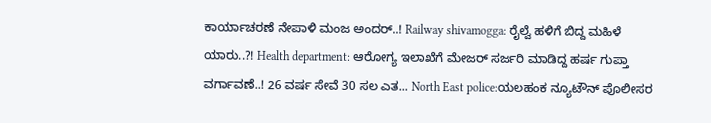ಕಾರ್ಯಾಚರಣೆ ನೇಪಾಳಿ ಮಂಜ ಅಂದರ್..! Railway shivamogga: ರೈಲ್ವೆ ಹಳಿಗೆ ಬಿದ್ದ ಮಹಿಳೆ ಯಾರು..?! Health department: ಆರೋಗ್ಯ ಇಲಾಖೆಗೆ ಮೇಜರ್ ಸರ್ಜರಿ ಮಾಡಿದ್ದ ಹರ್ಷ ಗುಪ್ತಾ ವರ್ಗಾವಣೆ..! 26 ವರ್ಷ ಸೇವೆ 30 ಸಲ ಎತ... North East police:ಯಲಹಂಕ ನ್ಯೂಟೌನ್ ಪೊಲೀಸರ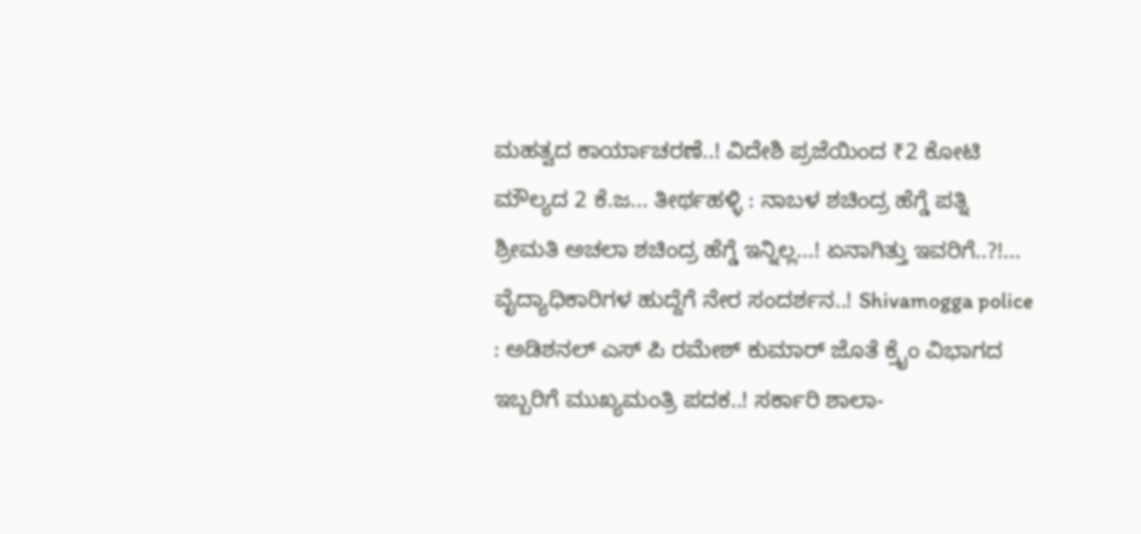ಮಹತ್ವದ ಕಾರ್ಯಾಚರಣೆ..! ವಿದೇಶಿ ಪ್ರಜೆಯಿಂದ ₹2 ಕೋಟಿ ಮೌಲ್ಯದ 2 ಕೆ.ಜ... ತೀರ್ಥಹಳ್ಳಿ : ನಾಬಳ ಶಚಿಂದ್ರ ಹೆಗ್ಡೆ ಪತ್ನಿ ಶ್ರೀಮತಿ ಅಚಲಾ ಶಚಿಂದ್ರ ಹೆಗ್ಡೆ ಇನ್ನಿಲ್ಲ...! ಏನಾಗಿತ್ತು ಇವರಿಗೆ..?!... ವೈದ್ಯಾಧಿಕಾರಿಗಳ ಹುದ್ದೆಗೆ ನೇರ ಸಂದರ್ಶನ..! Shivamogga police : ಅಡಿಶನಲ್ ಎಸ್ ಪಿ ರಮೇಶ್ ಕುಮಾರ್ ಜೊತೆ ಕ್ರೈಂ ವಿಭಾಗದ ಇಬ್ಬರಿಗೆ ಮುಖ್ಯಮಂತ್ರಿ ಪದಕ..! ಸರ್ಕಾರಿ ಶಾಲಾ-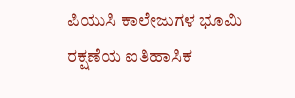ಪಿಯುಸಿ ಕಾಲೇಜುಗಳ ಭೂಮಿ ರಕ್ಷಣೆಯ ಐತಿಹಾಸಿಕ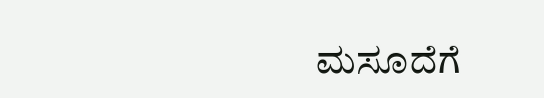ಮಸೂದೆಗೆ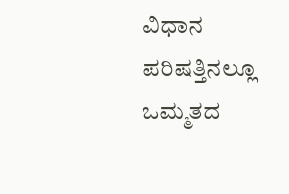ವಿಧಾನ ಪರಿಷತ್ತಿನಲ್ಲೂ ಒಮ್ಮತದ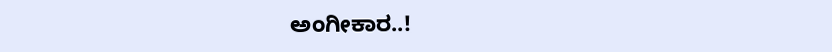ಅಂಗೀಕಾರ..!